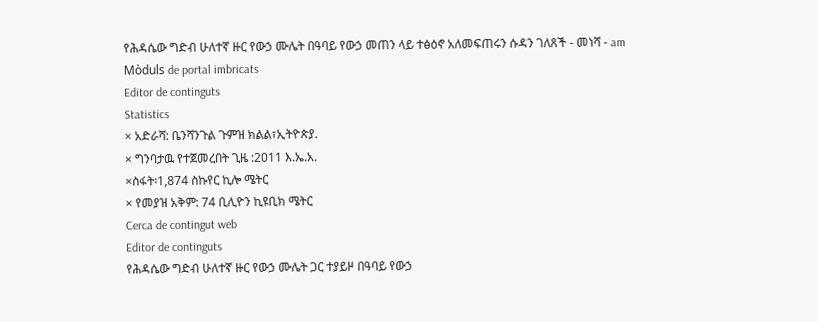የሕዳሴው ግድብ ሁለተኛ ዙር የውኃ ሙሌት በዓባይ የውኃ መጠን ላይ ተፅዕኖ አለመፍጠሩን ሱዳን ገለጸች - መነሻ - am
Mòduls de portal imbricats
Editor de continguts
Statistics
× አድራሻ: ቤንሻንጉል ጉምዝ ክልል፣ኢትዮጵያ.
× ግንባታዉ የተጀመረበት ጊዜ :2011 እ.ኤ.አ.
×ስፋት፡1,874 ስኩየር ኪሎ ሜትር
× የመያዝ አቅም: 74 ቢሊዮን ኪዩቢክ ሜትር
Cerca de contingut web
Editor de continguts
የሕዳሴው ግድብ ሁለተኛ ዙር የውኃ ሙሌት ጋር ተያይዞ በዓባይ የውኃ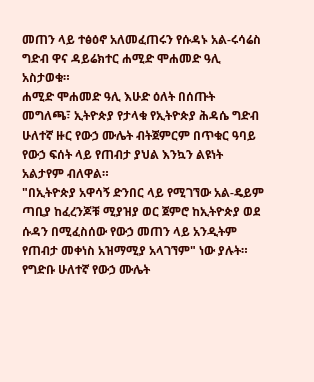መጠን ላይ ተፅዕኖ አለመፈጠሩን የሱዳኑ አል-ሩሳሬስ ግድብ ዋና ዳይሬክተር ሐሚድ ሞሐመድ ዓሊ አስታወቁ።
ሐሚድ ሞሐመድ ዓሊ እሁድ ዕለት በሰጡት መግለጫ፣ ኢትዮጵያ የታላቁ የኢትዮጵያ ሕዳሴ ግድብ ሁለተኛ ዙር የውኃ ሙሌት ብትጀምርም በጥቁር ዓባይ የውኃ ፍሰት ላይ የጠብታ ያህል እንኳን ልዩነት አልታየም ብለዋል።
"በኢትዮጵያ አዋሳኝ ድንበር ላይ የሚገኘው አል-ዴይም ጣቢያ ከፈረንጆቹ ሚያዝያ ወር ጀምሮ ከኢትዮጵያ ወደ ሱዳን በሚፈስሰው የውኃ መጠን ላይ አንዲትም የጠብታ መቀነስ አዝማሚያ አላገኘም" ነው ያሉት።
የግድቡ ሁለተኛ የውኃ ሙሌት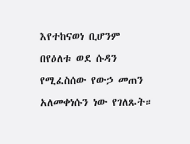እየተከናወነ ቢሆንም በየዕለቱ ወደ ሱዳን የሚፈስሰው የውኃ መጠን አለመቀነሱን ነው የገለጹት።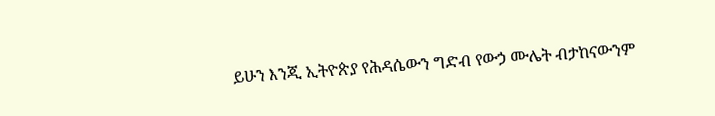ይሁን እንጂ ኢትዮጵያ የሕዳሴውን ግድብ የውኃ ሙሌት ብታከናውንም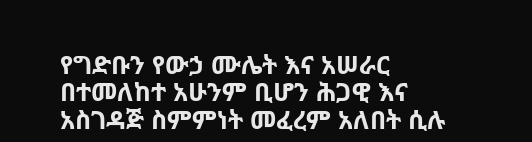የግድቡን የውኃ ሙሌት እና አሠራር በተመለከተ አሁንም ቢሆን ሕጋዊ እና አስገዳጅ ስምምነት መፈረም አለበት ሲሉ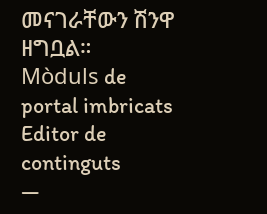መናገራቸውን ሽንዋ ዘግቧል።
Mòduls de portal imbricats
Editor de continguts
—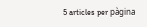5 articles per pàgina